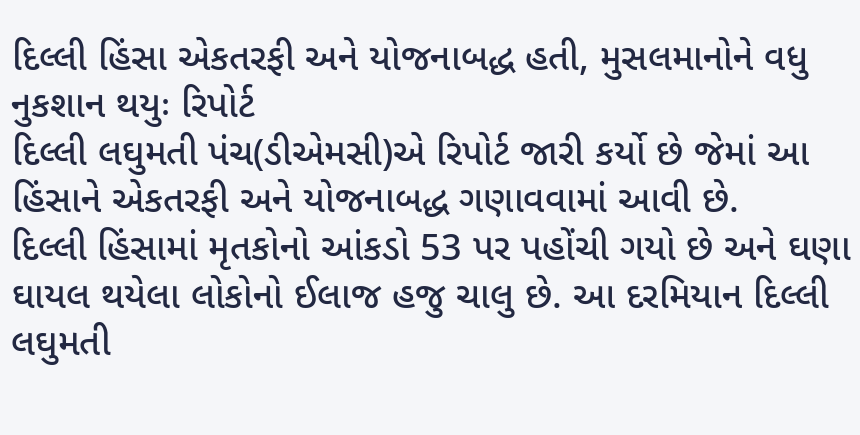દિલ્લી હિંસા એકતરફી અને યોજનાબદ્ધ હતી, મુસલમાનોને વધુ નુકશાન થયુઃ રિપોર્ટ
દિલ્લી લઘુમતી પંચ(ડીએમસી)એ રિપોર્ટ જારી કર્યો છે જેમાં આ હિંસાને એકતરફી અને યોજનાબદ્ધ ગણાવવામાં આવી છે.
દિલ્લી હિંસામાં મૃતકોનો આંકડો 53 પર પહોંચી ગયો છે અને ઘણા ઘાયલ થયેલા લોકોનો ઈલાજ હજુ ચાલુ છે. આ દરમિયાન દિલ્લી લઘુમતી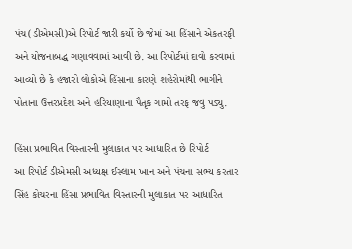પંચ(ડીએમસી)એ રિપોર્ટ જારી કર્યો છે જેમાં આ હિંસાને એકતરફી અને યોજનાબદ્ધ ગણાવવામાં આવી છે. આ રિપોર્ટમાં દાવો કરવામાં આવ્યો છે કે હજારો લોકોએ હિંસાના કારણે શહેરોમાંથી ભાગીને પોતાના ઉત્તરપ્રદેશ અને હરિયાણાના પૈતૃક ગામો તરફ જવુ પડ્યુ.

હિંસા પ્રભાવિત વિસ્તારની મુલાકાત પર આધારિત છે રિપોર્ટ
આ રિપોર્ટ ડીએમસી અધ્યક્ષ ઈસ્લામ ખાન અને પંચના સભ્ય કરતાર સિંહ કોચરના હિંસા પ્રભાવિત વિસ્તારની મુલાકાત પર આધારિત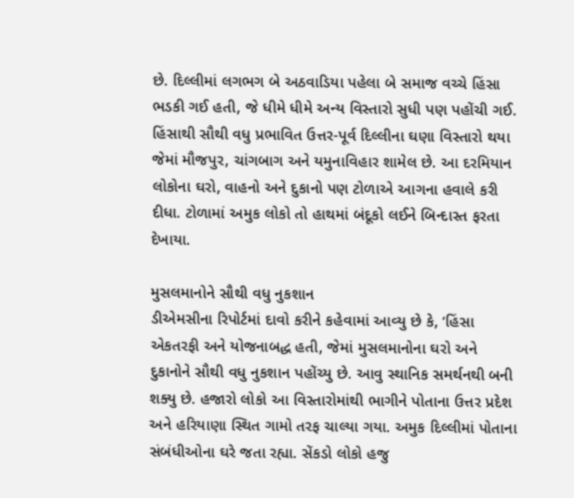છે. દિલ્લીમાં લગભગ બે અઠવાડિયા પહેલા બે સમાજ વચ્ચે હિંસા ભડકી ગઈ હતી, જે ધીમે ધીમે અન્ય વિસ્તારો સુધી પણ પહોંચી ગઈ. હિંસાથી સૌથી વધુ પ્રભાવિત ઉત્તર-પૂર્વ દિલ્લીના ઘણા વિસ્તારો થયા જેમાં મૌજપુર, ચાંગબાગ અને યમુનાવિહાર શામેલ છે. આ દરમિયાન લોકોના ઘરો, વાહનો અને દુકાનો પણ ટોળાએ આગના હવાલે કરી દીધા. ટોળામાં અમુક લોકો તો હાથમાં બંદૂકો લઈને બિન્દાસ્ત ફરતા દેખાયા.

મુસલમાનોને સૌથી વધુ નુકશાન
ડીએમસીના રિપોર્ટમાં દાવો કરીને કહેવામાં આવ્યુ છે કે, ‘હિંસા એકતરફી અને યોજનાબદ્ધ હતી, જેમાં મુસલમાનોના ઘરો અને દુકાનોને સૌથી વધુ નુકશાન પહોંચ્યુ છે. આવુ સ્થાનિક સમર્થનથી બની શક્યુ છે. હજારો લોકો આ વિસ્તારોમાંથી ભાગીને પોતાના ઉત્તર પ્રદેશ અને હરિયાણા સ્થિત ગામો તરફ ચાલ્યા ગયા. અમુક દિલ્લીમાં પોતાના સંબંધીઓના ઘરે જતા રહ્યા. સેંકડો લોકો હજુ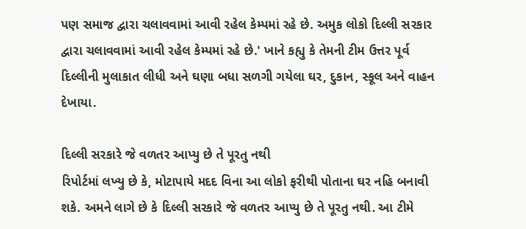પણ સમાજ દ્વારા ચલાવવામાં આવી રહેલ કેમ્પમાં રહે છે. અમુક લોકો દિલ્લી સરકાર દ્વારા ચલાવવામાં આવી રહેલ કેમ્પમાં રહે છે.' ખાને કહ્યુ કે તેમની ટીમ ઉત્તર પૂર્વ દિલ્લીની મુલાકાત લીધી અને ઘણા બધા સળગી ગયેલા ઘર, દુકાન, સ્કૂલ અને વાહન દેખાયા.

દિલ્લી સરકારે જે વળતર આપ્યુ છે તે પૂરતુ નથી
રિપોર્ટમાં લખ્યુ છે કે, મોટાપાયે મદદ વિના આ લોકો ફરીથી પોતાના ઘર નહિ બનાવી શકે. અમને લાગે છે કે દિલ્લી સરકારે જે વળતર આપ્યુ છે તે પૂરતુ નથી. આ ટીમે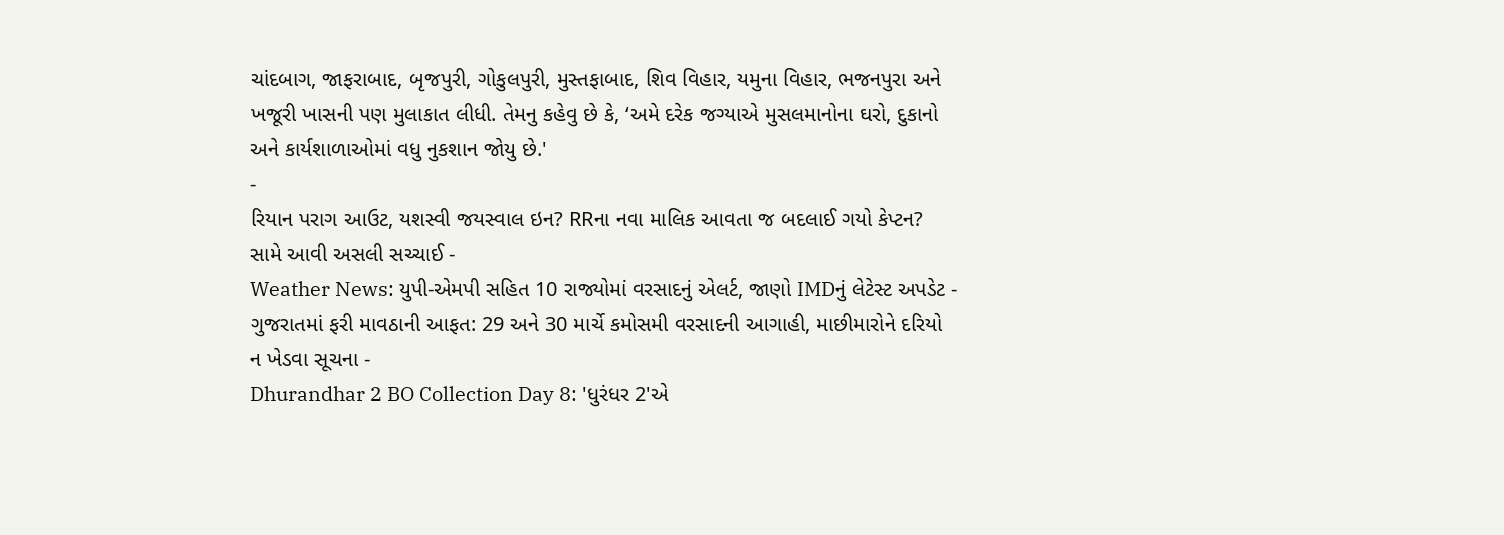ચાંદબાગ, જાફરાબાદ, બૃજપુરી, ગોકુલપુરી, મુસ્તફાબાદ, શિવ વિહાર, યમુના વિહાર, ભજનપુરા અને ખજૂરી ખાસની પણ મુલાકાત લીધી. તેમનુ કહેવુ છે કે, ‘અમે દરેક જગ્યાએ મુસલમાનોના ઘરો, દુકાનો અને કાર્યશાળાઓમાં વધુ નુકશાન જોયુ છે.'
-
રિયાન પરાગ આઉટ, યશસ્વી જયસ્વાલ ઇન? RRના નવા માલિક આવતા જ બદલાઈ ગયો કેપ્ટન? સામે આવી અસલી સચ્ચાઈ -
Weather News: યુપી-એમપી સહિત 10 રાજ્યોમાં વરસાદનું એલર્ટ, જાણો IMDનું લેટેસ્ટ અપડેટ -
ગુજરાતમાં ફરી માવઠાની આફત: 29 અને 30 માર્ચે કમોસમી વરસાદની આગાહી, માછીમારોને દરિયો ન ખેડવા સૂચના -
Dhurandhar 2 BO Collection Day 8: 'ધુરંધર 2'એ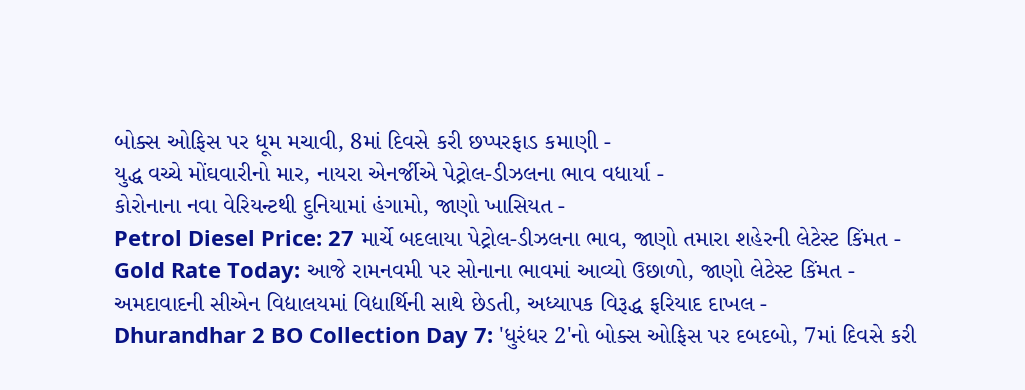બોક્સ ઓફિસ પર ધૂમ મચાવી, 8માં દિવસે કરી છપ્પરફાડ કમાણી -
યુદ્ધ વચ્ચે મોંઘવારીનો માર, નાયરા એનર્જીએ પેટ્રોલ-ડીઝલના ભાવ વધાર્યા -
કોરોનાના નવા વેરિયન્ટથી દુનિયામાં હંગામો, જાણો ખાસિયત -
Petrol Diesel Price: 27 માર્ચે બદલાયા પેટ્રોલ-ડીઝલના ભાવ, જાણો તમારા શહેરની લેટેસ્ટ કિંમત -
Gold Rate Today: આજે રામનવમી પર સોનાના ભાવમાં આવ્યો ઉછાળો, જાણો લેટેસ્ટ કિંમત -
અમદાવાદની સીએન વિદ્યાલયમાં વિદ્યાર્થિની સાથે છેડતી, અધ્યાપક વિરૂદ્ધ ફરિયાદ દાખલ -
Dhurandhar 2 BO Collection Day 7: 'ધુરંધર 2'નો બોક્સ ઓફિસ પર દબદબો, 7માં દિવસે કરી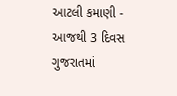આટલી કમાણી -
આજથી 3 દિવસ ગુજરાતમાં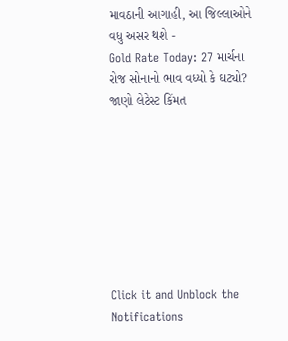માવઠાની આગાહી, આ જિલ્લાઓને વધુ અસર થશે -
Gold Rate Today: 27 માર્ચના રોજ સોનાનો ભાવ વધ્યો કે ઘટ્યો? જાણો લેટેસ્ટ કિંમત








Click it and Unblock the Notifications